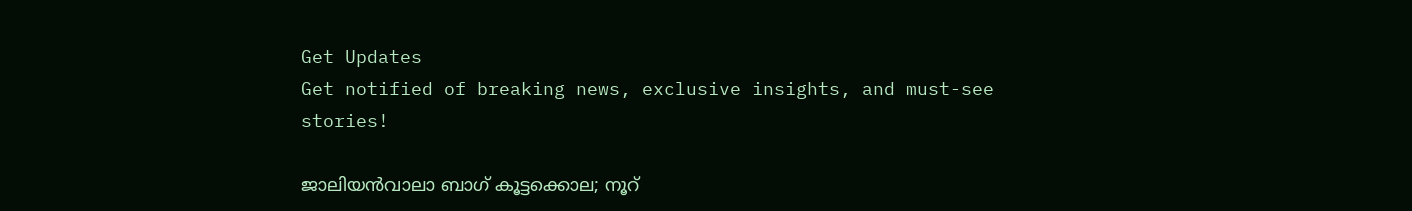Get Updates
Get notified of breaking news, exclusive insights, and must-see stories!

ജാലിയൻവാലാ ബാഗ് കൂട്ടക്കൊല; നൂറ്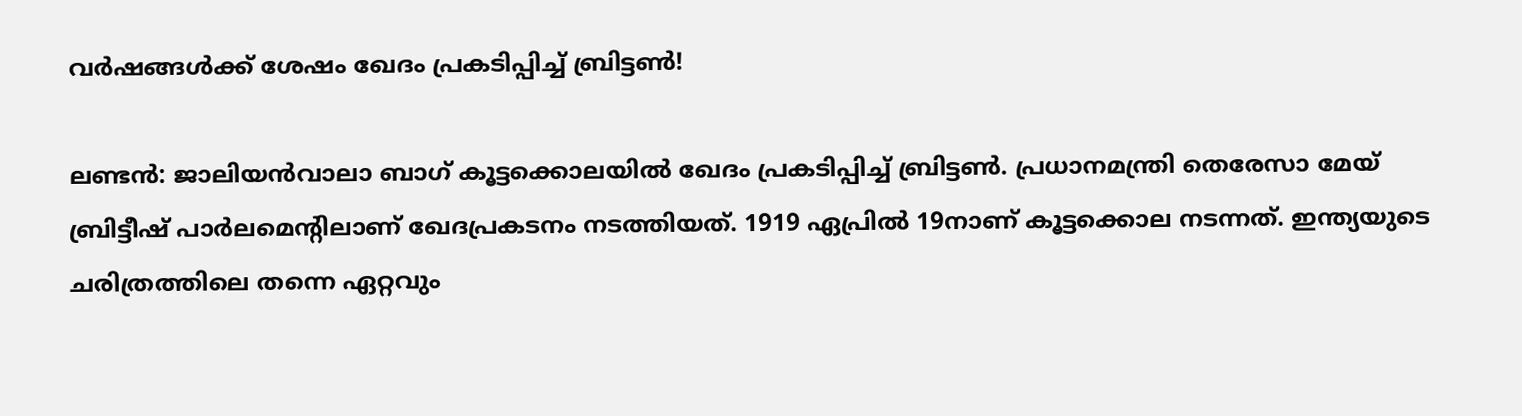വർഷങ്ങൾക്ക് ശേഷം ഖേദം പ്രകടിപ്പിച്ച് ബ്രിട്ടൺ!

ലണ്ടൻ: ജാലിയൻവാലാ ബാഗ് കൂട്ടക്കൊലയിൽ ഖേദം പ്രകടിപ്പിച്ച് ബ്രിട്ടൺ. പ്രധാനമന്ത്രി തെരേസാ മേയ് ബ്രിട്ടീഷ് പാര്‍ലമെന്റിലാണ് ഖേദപ്രകടനം നടത്തിയത്. 1919 ഏപ്രില്‍ 19നാണ് കൂട്ടക്കൊല നടന്നത്. ഇന്ത്യയുടെ ചരിത്രത്തിലെ തന്നെ ഏറ്റവും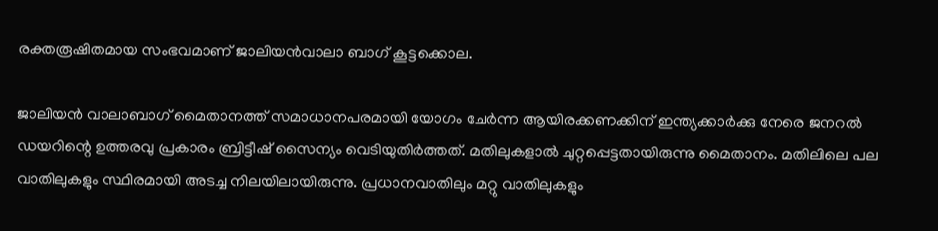രക്തരൂഷിതമായ സംഭവമാണ് ജാലിയൻവാലാ ബാഗ് കൂട്ടക്കൊല.

ജാലിയന്‍ വാലാബാഗ് മൈതാനത്ത് സമാധാനപരമായി യോഗം ചേര്‍ന്ന ആയിരക്കണക്കിന് ഇന്ത്യക്കാര്‍ക്കു നേരെ ജനറല്‍ ഡയറിന്റെ ഉത്തരവു പ്രകാരം ബ്രിട്ടീഷ് സൈന്യം വെടിയുതിർത്തത്. മതിലുകളാല്‍ ചുറ്റപ്പെട്ടതായിരുന്നു മൈതാനം. മതിലിലെ പല വാതിലുകളും സ്ഥിരമായി അടച്ച നിലയിലായിരുന്നു. പ്രധാനവാതിലും മറ്റു വാതിലുകളും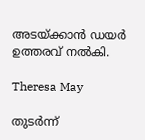അടയ്ക്കാന്‍ ഡയര്‍ ഉത്തരവ് നൽകി.

Theresa May

തുടർന്ന്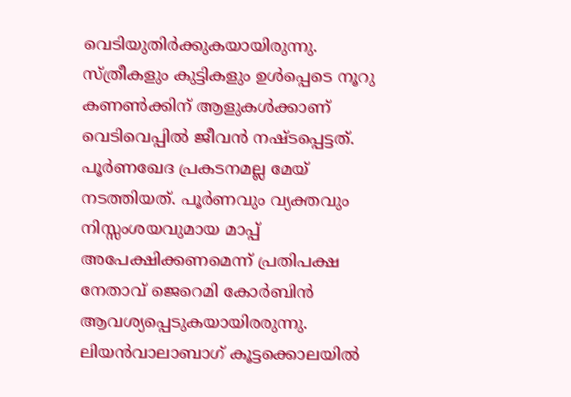വെടിയുതിർക്കുകയായിരുന്നു. സ്ത്രീകളും കുട്ടികളും ഉൾപ്പെടെ നൂറു കണൺക്കിന് ആളുകൾക്കാണ് വെടിവെപ്പിൽ ജീവൻ നഷ്‌ടപ്പെട്ടത്. പൂര്‍ണഖേദ പ്രകടനമല്ല മേയ് നടത്തിയത്. പൂര്‍ണവും വ്യക്തവും നിസ്സംശയവുമായ മാപ്പ് അപേക്ഷിക്കണമെന്ന് പ്രതിപക്ഷ നേതാവ് ജെറെമി കോര്‍ബിന്‍ ആവശ്യപ്പെടുകയായിരരുന്നു. ലിയന്‍വാലാബാഗ് കൂട്ടക്കൊലയില്‍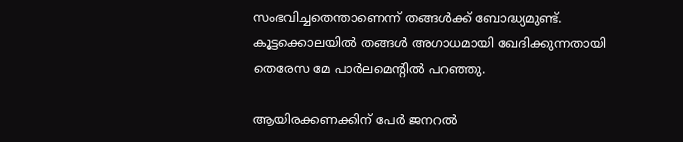സംഭവിച്ചതെന്താണെന്ന് തങ്ങള്‍ക്ക് ബോദ്ധ്യമുണ്ട്. കൂട്ടക്കൊലയില്‍ തങ്ങള്‍ അഗാധമായി ഖേദിക്കുന്നതായി തെരേസ മേ പാര്‍ലമെന്റില്‍ പറഞ്ഞു.

ആയിരക്കണക്കിന് പേര്‍ ജനറല്‍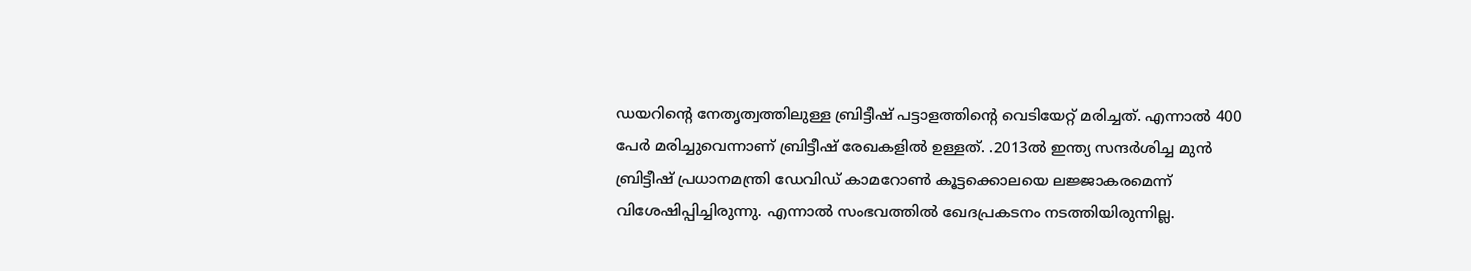ഡയറിന്റെ നേതൃത്വത്തിലുള്ള ബ്രിട്ടീഷ് പട്ടാളത്തിന്റെ വെടിയേറ്റ് മരിച്ചത്. എന്നാല്‍ 400 പേര്‍ മരിച്ചുവെന്നാണ് ബ്രിട്ടീഷ് രേഖകളില്‍ ഉള്ളത്. .2013ല്‍ ഇന്ത്യ സന്ദര്‍ശിച്ച മുന്‍ ബ്രിട്ടീഷ് പ്രധാനമന്ത്രി ഡേവിഡ് കാമറോണ്‍ കൂട്ടക്കൊലയെ ലജ്ജാകരമെന്ന് വിശേഷിപ്പിച്ചിരുന്നു. എന്നാല്‍ സംഭവത്തില്‍ ഖേദപ്രകടനം നടത്തിയിരുന്നില്ല.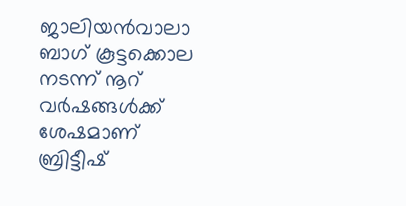ജാലിയൻവാലാ ബാഗ് കൂട്ടക്കൊല നടന്ന് നൂറ് വർഷങ്ങൾക്ക് ശേഷമാണ് ബ്രിട്ടീഷ്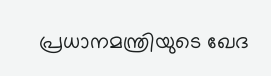പ്രധാനമന്ത്രിയുടെ ഖേദ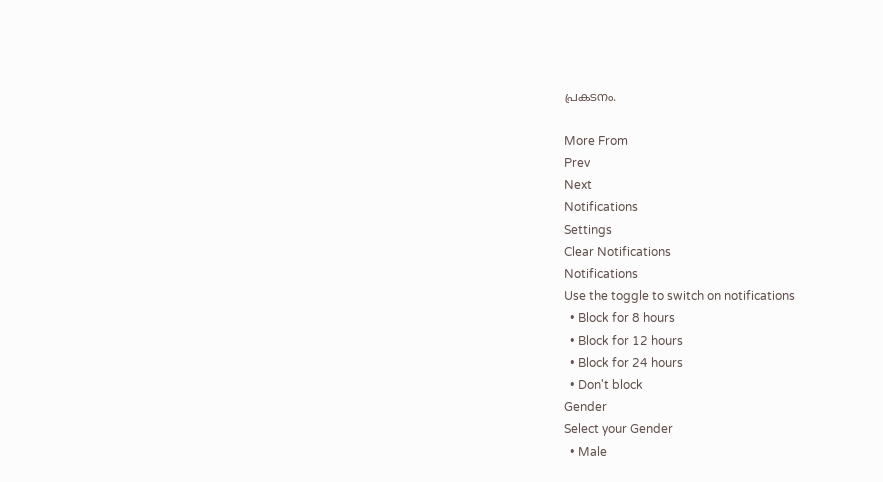പ്രകടനം.

More From
Prev
Next
Notifications
Settings
Clear Notifications
Notifications
Use the toggle to switch on notifications
  • Block for 8 hours
  • Block for 12 hours
  • Block for 24 hours
  • Don't block
Gender
Select your Gender
  • Male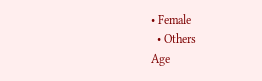• Female
  • Others
Age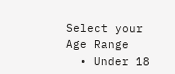Select your Age Range
  • Under 18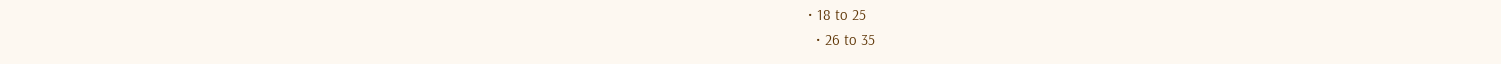• 18 to 25
  • 26 to 35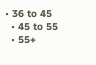• 36 to 45
  • 45 to 55
  • 55+